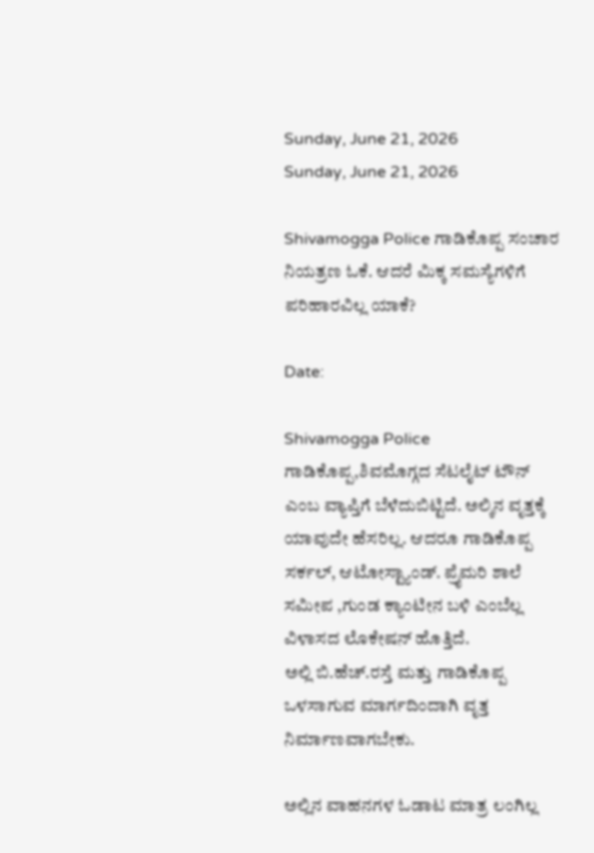Sunday, June 21, 2026
Sunday, June 21, 2026

Shivamogga Police ಗಾಡಿಕೊಪ್ಪ ಸಂಚಾರ ನಿಯತ್ರಣ ಓಕೆ. ಆದರೆ ಮಿಕ್ಕ ಸಮಸ್ಯೆಗಳಿಗೆ ಪರಿಹಾರವಿಲ್ಲ ಯಾಕೆ?

Date:

Shivamogga Police ಗಾಡಿಕೊಪ್ಪ‌,ಶಿವಮೊಗ್ಗದ ಸೆಟಲೈಟ್ ಟೌನ್ ಎಂಬ ವ್ಯಾಪ್ತಿಗೆ ಬೆಳೆದುಬಿಟ್ಟಿದೆ. ಅಲ್ಕಿನ ವೃತ್ತಕ್ಕೆ ಯಾವುದೇ ಹೆಸರಿಲ್ಲ. ಆದರೂ ಗಾಡಿಕೊಪ್ಪ ಸರ್ಕಲ್, ಆಟೋಸ್ಟ್ಯಾಂಡ್. ಪ್ರೈಮರಿ ಶಾಲೆ ಸಮೀಪ ,ಗುಂಡ ಕ್ಯಾಂಟೀನ ಬಳಿ ಎಂಬೆಲ್ಲ ವಿಳಾಸದ ಲೊಕೇಷನ್ ಹೊತ್ತಿದೆ.
ಅಲ್ಲಿ ಬಿ.ಹೆಚ್.ರಸ್ತೆ ಮತ್ತು ಗಾಡಿಕೊಪ್ಪ ಒಳಸಾಗುವ ಮಾರ್ಗದಿಂದಾಗಿ ವೃತ್ತ ನಿರ್ಮಾಣವಾಗಬೇಕು.

ಅಲ್ಲಿನ ವಾಹನಗಳ ಓಡಾಟ ಮಾತ್ರ ಲಂಗಿಲ್ಲ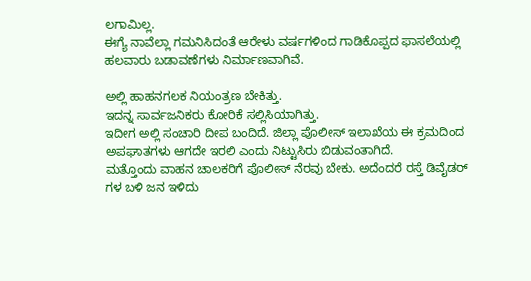ಲಗಾಮಿಲ್ಲ.
ಈಗ್ಯೆ ನಾವೆಲ್ಲಾ ಗಮನಿಸಿದಂತೆ ಆರೇಳು ವರ್ಷಗಳಿಂದ ಗಾಡಿಕೊಪ್ಪದ ಫಾಸಲೆಯಲ್ಲಿ ಹಲವಾರು ಬಡಾವಣೆಗಳು ನಿರ್ಮಾಣವಾಗಿವೆ.

ಅಲ್ಲಿ ಹಾಹನಗಲಕ ನಿಯಂತ್ರಣ ಬೇಕಿತ್ತು.
ಇದನ್ನ ಸಾರ್ವಜನಿಕರು ಕೋರಿಕೆ ಸಲ್ಲಿಸಿಯಾಗಿತ್ತು.
ಇದೀಗ ಅಲ್ಲಿ ಸಂಚಾರಿ ದೀಪ ಬಂದಿದೆ. ಜಿಲ್ಲಾ ಪೊಲೀಸ್ ಇಲಾಖೆಯ ಈ ಕ್ರಮದಿಂದ ಅಪಘಾತಗಳು ಆಗದೇ ಇರಲಿ ಎಂದು ನಿಟ್ಟುಸಿರು ಬಿಡುವಂತಾಗಿದೆ.
ಮತ್ತೊಂದು ವಾಹನ ಚಾಲಕರಿಗೆ ಪೊಲೀಸ್ ನೆರವು ಬೇಕು. ಅದೆಂದರೆ ರಸ್ತೆ ಡಿವೈಡರ್ ಗಳ ಬಳಿ ಜನ ಇಳಿದು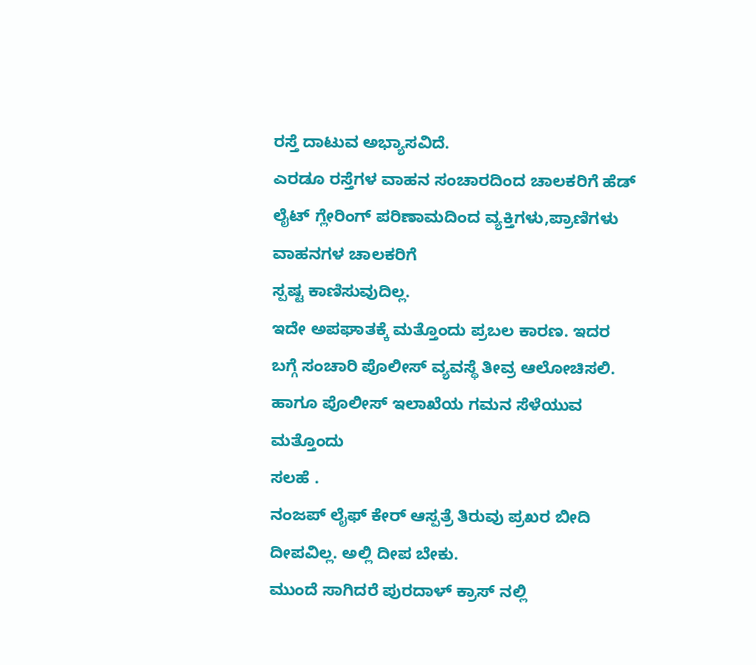ರಸ್ತೆ ದಾಟುವ ಅಭ್ಯಾಸವಿದೆ.
ಎರಡೂ ರಸ್ತೆಗಳ ವಾಹನ ಸಂಚಾರದಿಂದ ಚಾಲಕರಿಗೆ ಹೆಡ್ ಲೈಟ್ ಗ್ಲೇರಿಂಗ್ ಪರಿಣಾಮದಿಂದ ವ್ಯಕ್ತಿಗಳು,ಪ್ರಾಣಿಗಳು
ವಾಹನಗಳ ಚಾಲಕರಿಗೆ
ಸ್ಪಷ್ಟ ಕಾಣಿಸುವುದಿಲ್ಲ.
ಇದೇ ಅಪಘಾತಕ್ಕೆ ಮತ್ತೊಂದು ಪ್ರಬಲ ಕಾರಣ. ಇದರ ಬಗ್ಗೆ ಸಂಚಾರಿ ಪೊಲೀಸ್ ವ್ಯವಸ್ಥೆ ತೀವ್ರ ಆಲೋಚಿಸಲಿ.
ಹಾಗೂ ಪೊಲೀಸ್ ಇಲಾಖೆಯ ಗಮನ ಸೆಳೆಯುವ ಮತ್ತೊಂದು
ಸಲಹೆ .
ನಂಜಪ್ ಲೈಫ್ ಕೇರ್ ಆಸ್ಪತ್ರೆ ತಿರುವು ಪ್ರಖರ ಬೀದಿ ದೀಪವಿಲ್ಲ. ಅಲ್ಲಿ ದೀಪ ಬೇಕು.
ಮುಂದೆ ಸಾಗಿದರೆ ಪುರದಾಳ್ ಕ್ರಾಸ್ ನಲ್ಲಿ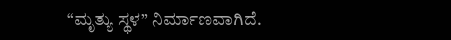“ಮೃತ್ಯು ಸ್ಥಳ” ನಿರ್ಮಾಣವಾಗಿದೆ.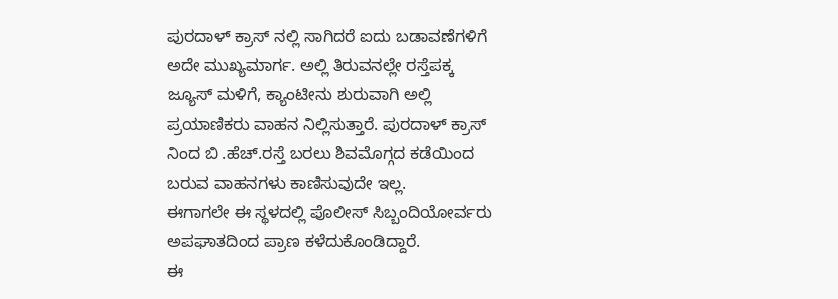ಪುರದಾಳ್ ಕ್ರಾಸ್ ನಲ್ಲಿ ಸಾಗಿದರೆ ಐದು ಬಡಾವಣೆಗಳಿಗೆ ಅದೇ ಮುಖ್ಯಮಾರ್ಗ. ಅಲ್ಲಿ ತಿರುವನಲ್ಲೇ ರಸ್ತೆಪಕ್ಕ
ಜ್ಯೂಸ್ ಮಳಿಗೆ, ಕ್ಯಾಂಟೀನು ಶುರುವಾಗಿ ಅಲ್ಲಿ ಪ್ರಯಾಣಿಕರು ವಾಹನ ನಿಲ್ಲಿಸುತ್ತಾರೆ. ಪುರದಾಳ್ ಕ್ರಾಸ್ ನಿಂದ ಬಿ .ಹೆಚ್.ರಸ್ತೆ ಬರಲು ಶಿವಮೊಗ್ಗದ ಕಡೆಯಿಂದ ಬರುವ ವಾಹನಗಳು ಕಾಣಿಸುವುದೇ ಇಲ್ಲ.
ಈಗಾಗಲೇ ಈ ಸ್ಥಳದಲ್ಲಿ ಪೊಲೀಸ್ ಸಿಬ್ಬಂದಿಯೋರ್ವರು ಅಪಘಾತದಿಂದ ಪ್ರಾಣ ಕಳೆದುಕೊಂಡಿದ್ದಾರೆ.
ಈ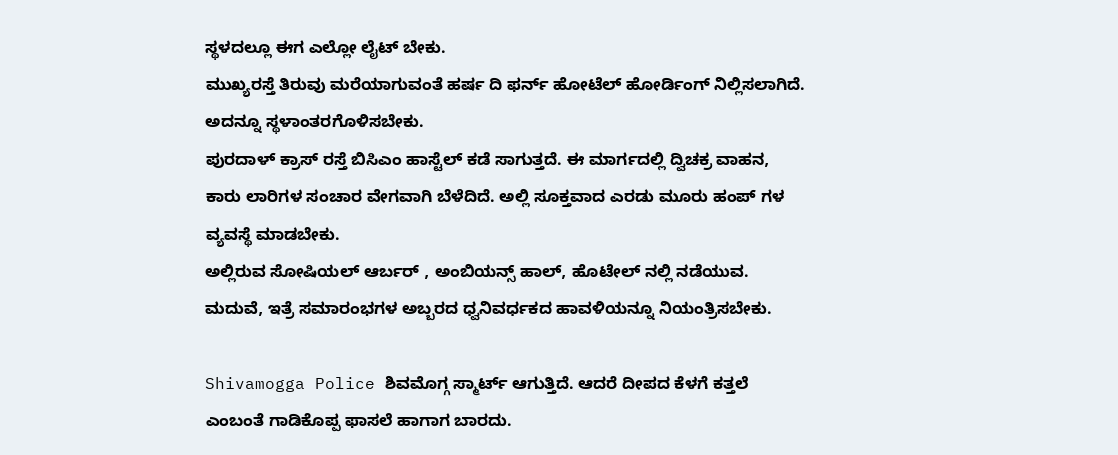ಸ್ಥಳದಲ್ಲೂ ಈಗ ಎಲ್ಲೋ ಲೈಟ್ ಬೇಕು.
ಮುಖ್ಯರಸ್ತೆ ತಿರುವು ಮರೆಯಾಗುವಂತೆ ಹರ್ಷ ದಿ ಫರ್ನ್ ಹೋಟೆಲ್ ಹೋರ್ಡಿಂಗ್ ನಿಲ್ಲಿಸಲಾಗಿದೆ. ಅದನ್ನೂ ಸ್ಥಳಾಂತರಗೊಳಿಸಬೇಕು.
ಪುರದಾಳ್ ಕ್ರಾಸ್ ರಸ್ತೆ ಬಿಸಿಎಂ ಹಾಸ್ಟೆಲ್ ಕಡೆ ಸಾಗುತ್ತದೆ. ಈ ಮಾರ್ಗದಲ್ಲಿ ದ್ವಿಚಕ್ರ ವಾಹನ, ಕಾರು ಲಾರಿಗಳ ಸಂಚಾರ ವೇಗವಾಗಿ ಬೆಳೆದಿದೆ. ಅಲ್ಲಿ ಸೂಕ್ತವಾದ ಎರಡು ಮೂರು ಹಂಪ್ ಗಳ ವ್ಯವಸ್ಥೆ ಮಾಡಬೇಕು.
ಅಲ್ಲಿರುವ ಸೋಷಿಯಲ್ ಆರ್ಬರ್ , ಅಂಬಿಯನ್ಸ್ ಹಾಲ್, ಹೊಟೇಲ್ ನಲ್ಲಿ ನಡೆಯುವ. ಮದುವೆ, ಇತ್ರೆ ಸಮಾರಂಭಗಳ ಅಬ್ಬರದ ಧ್ವನಿವರ್ಧಕದ ಹಾವಳಿಯನ್ನೂ ನಿಯಂತ್ರಿಸಬೇಕು.

Shivamogga Police ಶಿವಮೊಗ್ಗ ಸ್ಮಾರ್ಟ್ ಆಗುತ್ತಿದೆ. ಆದರೆ ದೀಪದ ಕೆಳಗೆ ಕತ್ತಲೆ ಎಂಬಂತೆ ಗಾಡಿಕೊಪ್ಪ ಫಾಸಲೆ ಹಾಗಾಗ ಬಾರದು.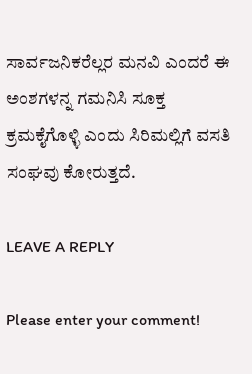ಸಾರ್ವಜನಿಕರೆಲ್ಲರ ಮನವಿ ಎಂದರೆ ಈ ಅಂಶಗಳನ್ನ ಗಮನಿಸಿ ಸೂಕ್ತ ಕ್ರಮಕೈಗೊಳ್ಳಿ ಎಂದು ಸಿರಿಮಲ್ಲಿಗೆ ವಸತಿ ಸಂಘವು ಕೋರುತ್ತದೆ.

LEAVE A REPLY

Please enter your comment!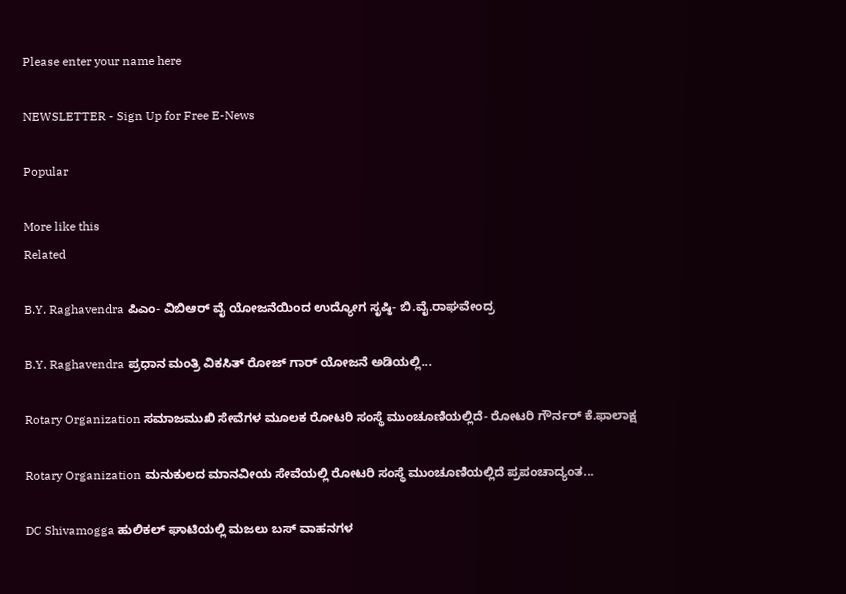Please enter your name here

NEWSLETTER - Sign Up for Free E-News

Popular

More like this
Related

B.Y. Raghavendra ಪಿಎಂ- ವಿಬಿಆರ್ ವೈ ಯೋಜನೆಯಿಂದ ಉದ್ಯೋಗ ಸೃಷ್ಠಿ- ಬಿ.ವೈ.ರಾಘವೇಂದ್ರ

B.Y. Raghavendra ಪ್ರಧಾನ ಮಂತ್ರಿ ವಿಕಸಿತ್ ರೋಜ್ ಗಾರ್ ಯೋಜನೆ ಅಡಿಯಲ್ಲಿ...

Rotary Organization ಸಮಾಜಮುಖಿ ಸೇವೆಗಳ ಮೂಲಕ ರೋಟರಿ ಸಂಸ್ಥೆ ಮುಂಚೂಣಿಯಲ್ಲಿದೆ- ರೋಟರಿ ಗೌರ್ನರ್ ಕೆ.ಫಾಲಾಕ್ಷ

Rotary Organization ಮನುಕುಲದ ಮಾನವೀಯ ಸೇವೆಯಲ್ಲಿ ರೋಟರಿ ಸಂಸ್ಥೆ ಮುಂಚೂಣಿಯಲ್ಲಿದೆ ಪ್ರಪಂಚಾದ್ಯಂತ...

DC Shivamogga ಹುಲಿಕಲ್ ಘಾಟಿಯಲ್ಲಿ ಮಜಲು ಬಸ್ ವಾಹನಗಳ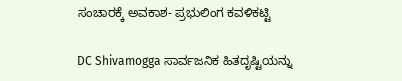ಸಂಚಾರಕ್ಕೆ ಅವಕಾಶ- ಪ್ರಭುಲಿಂಗ ಕವಳಿಕಟ್ಟಿ

DC Shivamogga ಸಾರ್ವಜನಿಕ ಹಿತದೃಷ್ಟಿಯನ್ನು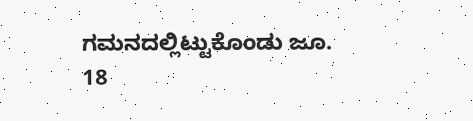ಗಮನದಲ್ಲಿಟ್ಟುಕೊಂಡು ಜೂ. 18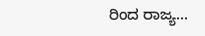ರಿಂದ ರಾಜ್ಯ...